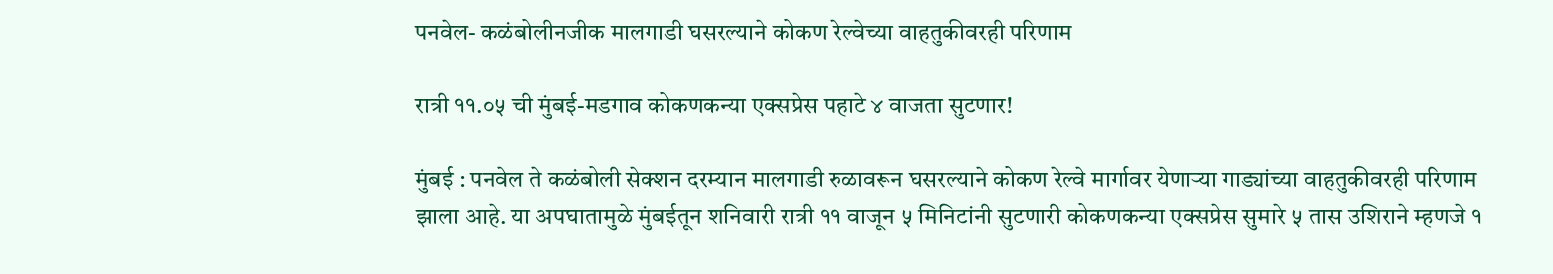पनवेल- कळंबोलीनजीक मालगाडी घसरल्याने कोकण रेल्वेच्या वाहतुकीवरही परिणाम

रात्री ११.०५ ची मुंबई-मडगाव कोकणकन्या एक्सप्रेस पहाटे ४ वाजता सुटणार!

मुंबई : पनवेल ते कळंबोली सेक्शन दरम्यान मालगाडी रुळावरून घसरल्याने कोकण रेल्वे मार्गावर येणाऱ्या गाड्यांच्या वाहतुकीवरही परिणाम झाला आहे. या अपघातामुळे मुंबईतून शनिवारी रात्री ११ वाजून ५ मिनिटांनी सुटणारी कोकणकन्या एक्सप्रेस सुमारे ५ तास उशिराने म्हणजे १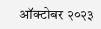ऑक्टोबर २०२३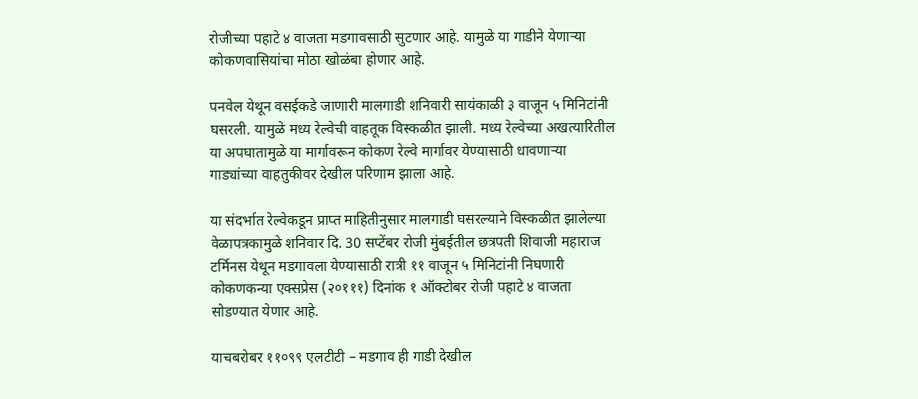रोजीच्या पहाटे ४ वाजता मडगावसाठी सुटणार आहे. यामुळे या गाडीने येणाऱ्या कोकणवासियांचा मोठा खोळंबा होणार आहे.

पनवेल येथून वसईकडे जाणारी मालगाडी शनिवारी सायंकाळी ३ वाजून ५ मिनिटांनी घसरली. यामुळे मध्य रेल्वेची वाहतूक विस्कळीत झाली. मध्य रेल्वेच्या अखत्यारितील या अपघातामुळे या मार्गावरून कोकण रेल्वे मार्गावर येण्यासाठी धावणाऱ्या गाड्यांच्या वाहतुकीवर देखील परिणाम झाला आहे.

या संदर्भात रेल्वेकडून प्राप्त माहितीनुसार मालगाडी घसरल्याने विस्कळीत झालेल्या वेळापत्रकामुळे शनिवार दि. 30 सप्टेंबर रोजी मुंबईतील छत्रपती शिवाजी महाराज टर्मिनस येथून मडगावला येण्यासाठी रात्री ११ वाजून ५ मिनिटांनी निघणारी कोकणकन्या एक्सप्रेस (२०१११) दिनांक १ ऑक्टोबर रोजी पहाटे ४ वाजता सोडण्यात येणार आहे.

याचबरोबर ११०९९ एलटीटी – मडगाव ही गाडी देखील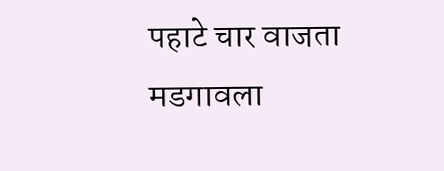पहाटे चार वाजता मडगावला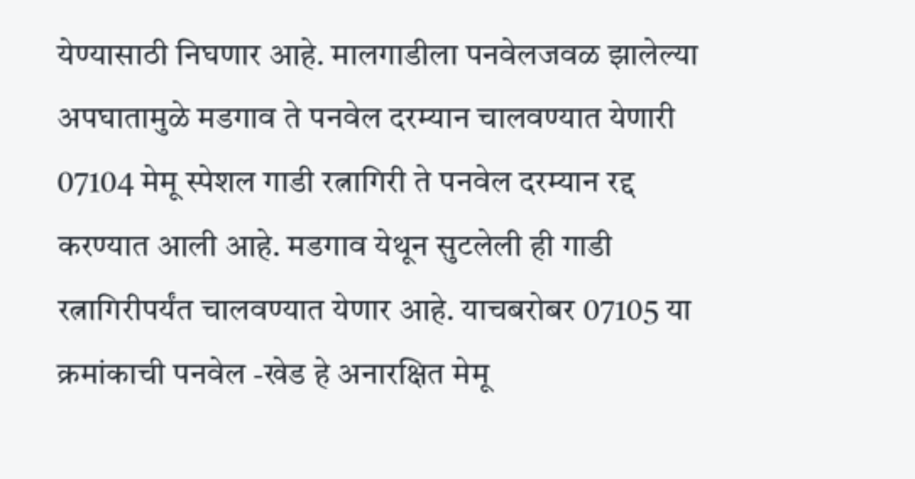येण्यासाठी निघणार आहे. मालगाडीला पनवेलजवळ झालेल्या अपघातामुळे मडगाव ते पनवेल दरम्यान चालवण्यात येणारी 07104 मेमू स्पेशल गाडी रत्नागिरी ते पनवेल दरम्यान रद्द करण्यात आली आहे. मडगाव येथून सुटलेली ही गाडी रत्नागिरीपर्यंत चालवण्यात येणार आहे. याचबरोबर 07105 या क्रमांकाची पनवेल -खेड हे अनारक्षित मेमू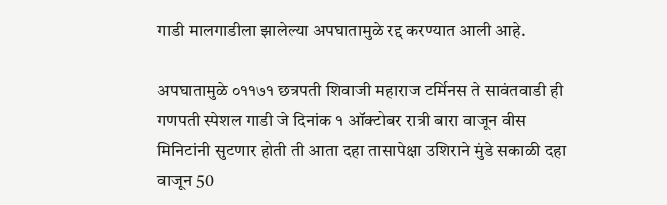गाडी मालगाडीला झालेल्या अपघातामुळे रद्द करण्यात आली आहे.

अपघातामुळे ०११७१ छत्रपती शिवाजी महाराज टर्मिनस ते सावंतवाडी ही गणपती स्पेशल गाडी जे दिनांक १ ऑक्टोबर रात्री बारा वाजून वीस मिनिटांनी सुटणार होती ती आता दहा तासापेक्षा उशिराने मुंडे सकाळी दहा वाजून 50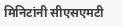मिनिटांनी सीएसएमटी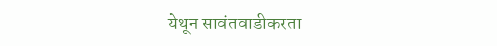येथून सावंतवाडीकरता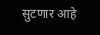सुटणार आहे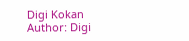Digi Kokan
Author: Digi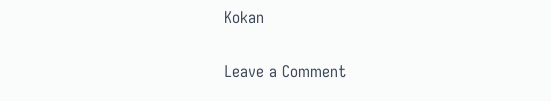Kokan

Leave a Comment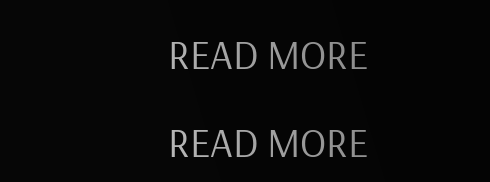READ MORE

READ MORE